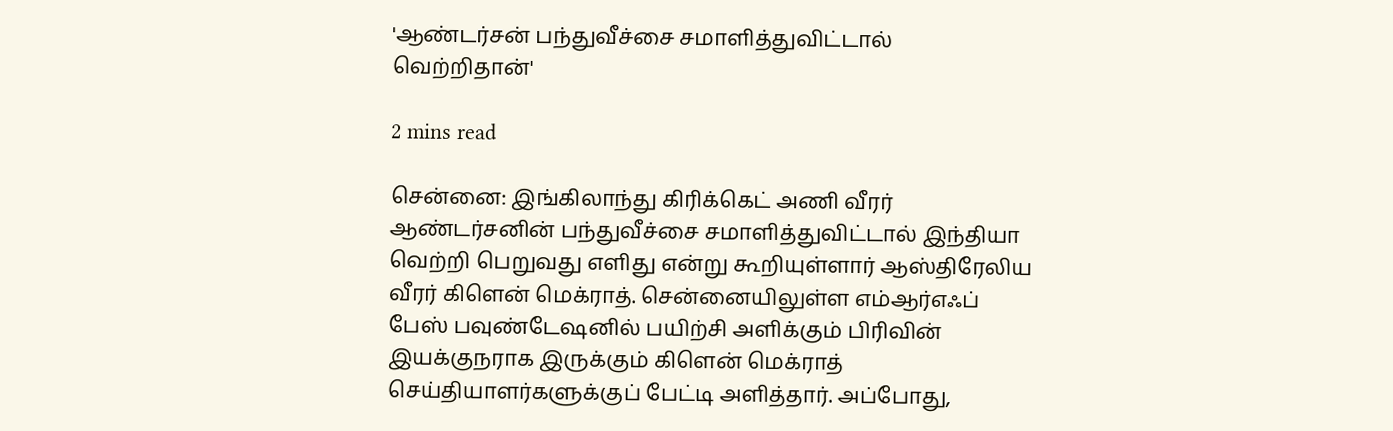'ஆண்டர்சன் பந்துவீச்சை சமாளித்துவிட்டால் வெற்றிதான்'

2 mins read

சென்னை: இங்கிலாந்து கிரிக்கெட் அணி வீரர் ஆண்டர்சனின் பந்துவீச்சை சமாளித்துவிட்டால் இந்தியா வெற்றி பெறுவது எளிது என்று கூறியுள்ளார் ஆஸ்திரேலிய வீரர் கிளென் மெக்ராத். சென்னையிலுள்ள எம்ஆர்எஃப் பேஸ் பவுண்டேஷனில் பயிற்சி அளிக்கும் பிரிவின் இயக்குநராக இருக்கும் கிளென் மெக்ராத் செய்தியாளர்களுக்குப் பேட்டி அளித்தார். அப்போது,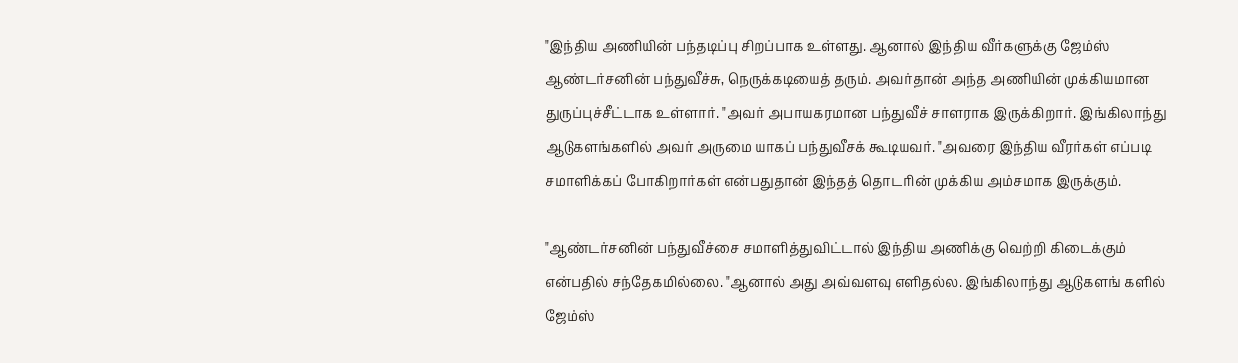"இந்திய அணியின் பந்தடிப்பு சிறப்பாக உள்ளது. ஆனால் இந்திய வீர்களுக்கு ஜேம்ஸ் ஆண்டர்சனின் பந்துவீச்சு, நெருக்கடியைத் தரும். அவர்தான் அந்த அணியின் முக்கியமான துருப்புச்சீட்டாக உள்ளார். "அவர் அபாயகரமான பந்துவீச் சாளராக இருக்கிறார். இங்கிலாந்து ஆடுகளங்களில் அவர் அருமை யாகப் பந்துவீசக் கூடியவர். "அவரை இந்திய வீரர்கள் எப்படி சமாளிக்கப் போகிறார்கள் என்பதுதான் இந்தத் தொடரின் முக்கிய அம்சமாக இருக்கும்.

"ஆண்டர்சனின் பந்துவீச்சை சமாளித்துவிட்டால் இந்திய அணிக்கு வெற்றி கிடைக்கும் என்பதில் சந்தேகமில்லை. "ஆனால் அது அவ்வளவு எளிதல்ல. இங்கிலாந்து ஆடுகளங் களில் ஜேம்ஸ்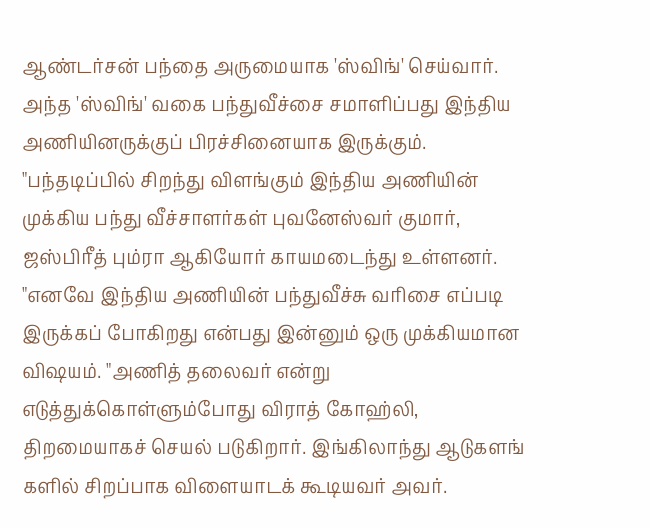ஆண்டர்சன் பந்தை அருமையாக 'ஸ்விங்' செய்வார். அந்த 'ஸ்விங்' வகை பந்துவீச்சை சமாளிப்பது இந்திய அணியினருக்குப் பிரச்சினையாக இருக்கும். "பந்தடிப்பில் சிறந்து விளங்கும் இந்திய அணியின் முக்கிய பந்து வீச்சாளர்கள் புவனேஸ்வர் குமார், ஜஸ்பிரீத் பும்ரா ஆகியோர் காயமடைந்து உள்ளனர். "எனவே இந்திய அணியின் பந்துவீச்சு வரிசை எப்படி இருக்கப் போகிறது என்பது இன்னும் ஒரு முக்கியமான விஷயம். "அணித் தலைவர் என்று எடுத்துக்கொள்ளும்போது விராத் கோஹ்லி, திறமையாகச் செயல் படுகிறார். இங்கிலாந்து ஆடுகளங் களில் சிறப்பாக விளையாடக் கூடியவர் அவர்.